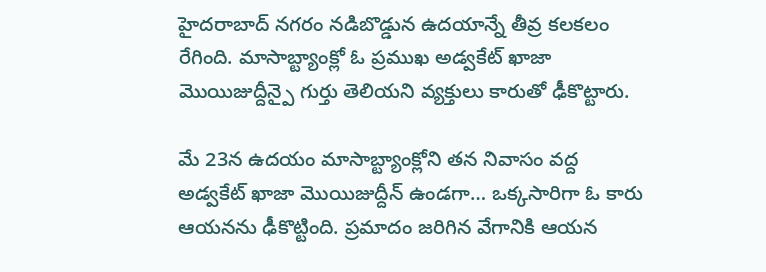హైదరాబాద్ నగరం నడిబొడ్డున ఉదయాన్నే తీవ్ర కలకలం రేగింది. మాసాబ్ట్యాంక్లో ఓ ప్రముఖ అడ్వకేట్ ఖాజా మొయిజుద్దీన్పై గుర్తు తెలియని వ్యక్తులు కారుతో ఢీకొట్టారు.

మే 23న ఉదయం మాసాబ్ట్యాంక్లోని తన నివాసం వద్ద అడ్వకేట్ ఖాజా మొయిజుద్దీన్ ఉండగా… ఒక్కసారిగా ఓ కారు ఆయనను ఢీకొట్టింది. ప్రమాదం జరిగిన వేగానికి ఆయన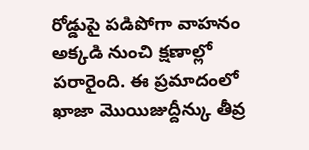రోడ్డుపై పడిపోగా వాహనం అక్కడి నుంచి క్షణాల్లో పరారైంది. ఈ ప్రమాదంలో ఖాజా మొయిజుద్దీన్కు తీవ్ర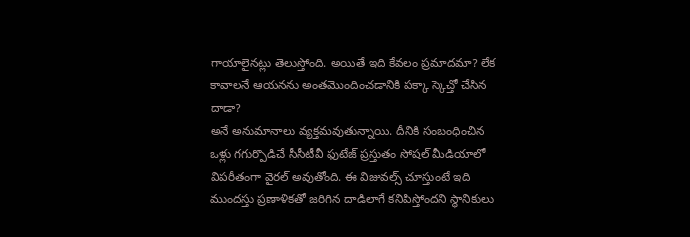గాయాలైనట్లు తెలుస్తోంది. అయితే ఇది కేవలం ప్రమాదమా? లేక కావాలనే ఆయనను అంతమొందించడానికి పక్కా స్కెచ్తో చేసిన దాడా?
అనే అనుమానాలు వ్యక్తమవుతున్నాయి. దీనికి సంబంధించిన ఒళ్లు గగుర్పొడిచే సీసీటీవీ ఫుటేజ్ ప్రస్తుతం సోషల్ మీడియాలో విపరీతంగా వైరల్ అవుతోంది. ఈ విజువల్స్ చూస్తుంటే ఇది ముందస్తు ప్రణాళికతో జరిగిన దాడిలాగే కనిపిస్తోందని స్థానికులు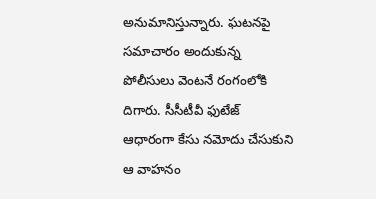అనుమానిస్తున్నారు. ఘటనపై సమాచారం అందుకున్న పోలీసులు వెంటనే రంగంలోకి దిగారు. సీసీటీవీ ఫుటేజ్ ఆధారంగా కేసు నమోదు చేసుకుని ఆ వాహనం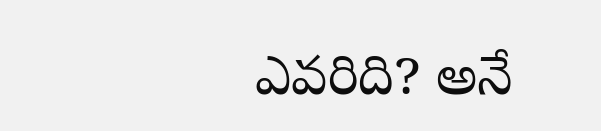ఎవరిది? అనే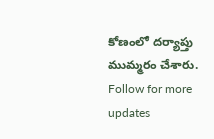కోణంలో దర్యాప్తు ముమ్మరం చేశారు.
Follow for more updates